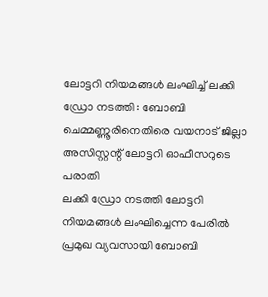ലോട്ടറി നിയമങ്ങൾ ലംഘിച്ച് ലക്കി ഡ്രോ നടത്തി : ബോബി ചെമ്മണ്ണൂരിനെതിരെ വയനാട് ജില്ലാ അസിസ്റ്റന്റ് ലോട്ടറി ഓഫീസറുടെ പരാതി
ലക്കി ഡ്രോ നടത്തി ലോട്ടറി നിയമങ്ങൾ ലംഘിച്ചെന്ന പേരിൽ പ്രമുഖ വ്യവസായി ബോബി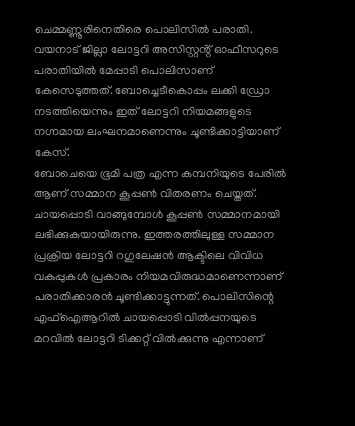ചെമ്മണ്ണൂരിനെതിരെ പൊലിസിൽ പരാതി. വയനാട് ജില്ലാ ലോട്ടറി അസിസ്റ്റൻ്റ് ഓഫീസറുടെ പരാതിയിൽ മേപ്പാടി പൊലിസാണ് കേസെടുത്തത്. ബോച്ചെടീകൊപ്പം ലക്കി ഡ്രോ നടത്തിയെന്നും ഇത് ലോട്ടറി നിയമങ്ങളുടെ നഗ്നമായ ലംഘനമാണെന്നും ചൂണ്ടിക്കാട്ടിയാണ് കേസ്.
ബോചെയെ ഭൂമി പത്ര എന്ന കമ്പനിയുടെ പേരിൽ ആണ് സമ്മാന കൂപ്പൺ വിതരണം ചെയ്തത്. ചായപ്പൊടി വാങ്ങുമ്പോൾ കൂപ്പൺ സമ്മാനമായി ലഭിക്കുകയായിരുന്നു. ഇത്തരത്തിലുള്ള സമ്മാന പ്രക്രിയ ലോട്ടറി റഗുലേഷൻ ആക്ടിലെ വിവിധ വകുപ്പുകൾ പ്രകാരം നിയമവിരുദ്ധമാണെന്നാണ് പരാതിക്കാരൻ ചൂണ്ടിക്കാട്ടുന്നത്. പൊലിസിന്റെ എഫ്ഐആറിൽ ചായപ്പൊടി വിൽപ്പനയുടെ മറവിൽ ലോട്ടറി ടിക്കറ്റ് വിൽക്കുന്നു എന്നാണ്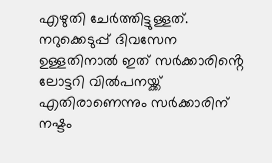എഴുതി ചേർത്തിട്ടുള്ളത്. നറുക്കെടുപ്പ് ദിവസേന ഉള്ളതിനാൽ ഇത് സർക്കാരിൻ്റെ ലോട്ടറി വിൽപനയ്ക്ക് എതിരാണെന്നും സർക്കാരിന് നഷ്ടം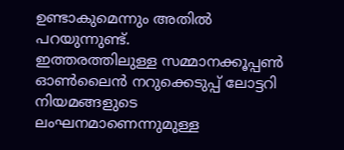ഉണ്ടാകുമെന്നും അതിൽ പറയുന്നുണ്ട്.
ഇത്തരത്തിലുള്ള സമ്മാനക്കൂപ്പൺ ഓൺലൈൻ നറുക്കെടുപ്പ് ലോട്ടറി നിയമങ്ങളുടെ ലംഘനമാണെന്നുമുള്ള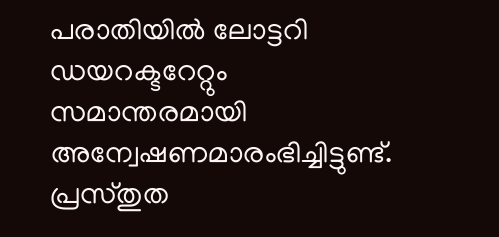പരാതിയിൽ ലോട്ടറി ഡയറക്ടറേറ്റും സമാന്തരമായി അന്വേഷണമാരംഭിച്ചിട്ടുണ്ട്. പ്രസ്തുത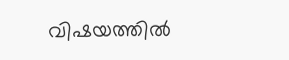വിഷയത്തിൽ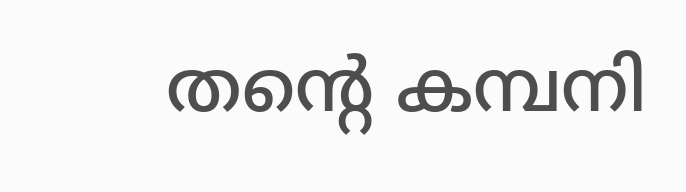തൻ്റെ കമ്പനി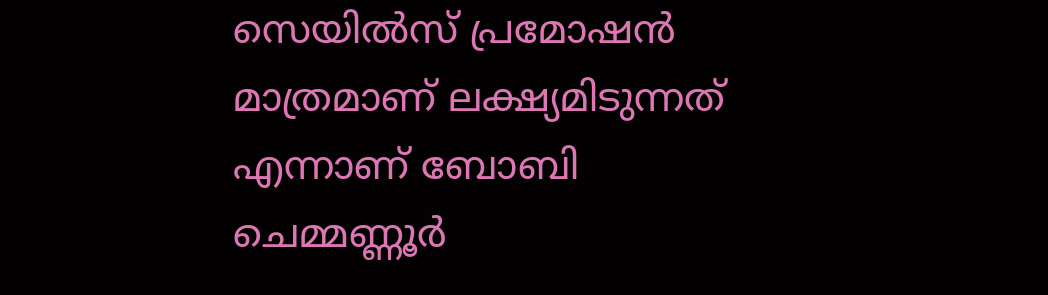സെയിൽസ് പ്രമോഷൻ മാത്രമാണ് ലക്ഷ്യമിടുന്നത് എന്നാണ് ബോബി ചെമ്മണ്ണൂർ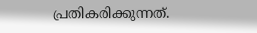പ്രതികരിക്കുന്നത്.